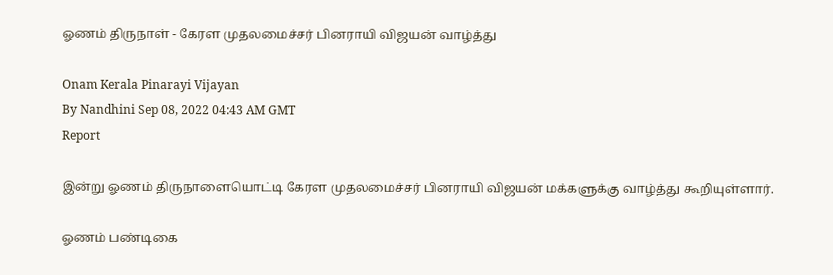ஓணம் திருநாள் - கேரள முதலமைச்சர் பினராயி விஜயன் வாழ்த்து

Onam Kerala Pinarayi Vijayan
By Nandhini Sep 08, 2022 04:43 AM GMT
Report

இன்று ஓணம் திருநாளையொட்டி கேரள முதலமைச்சர் பினராயி விஜயன் மக்களுக்கு வாழ்த்து கூறியுள்ளார்.

ஓணம் பண்டிகை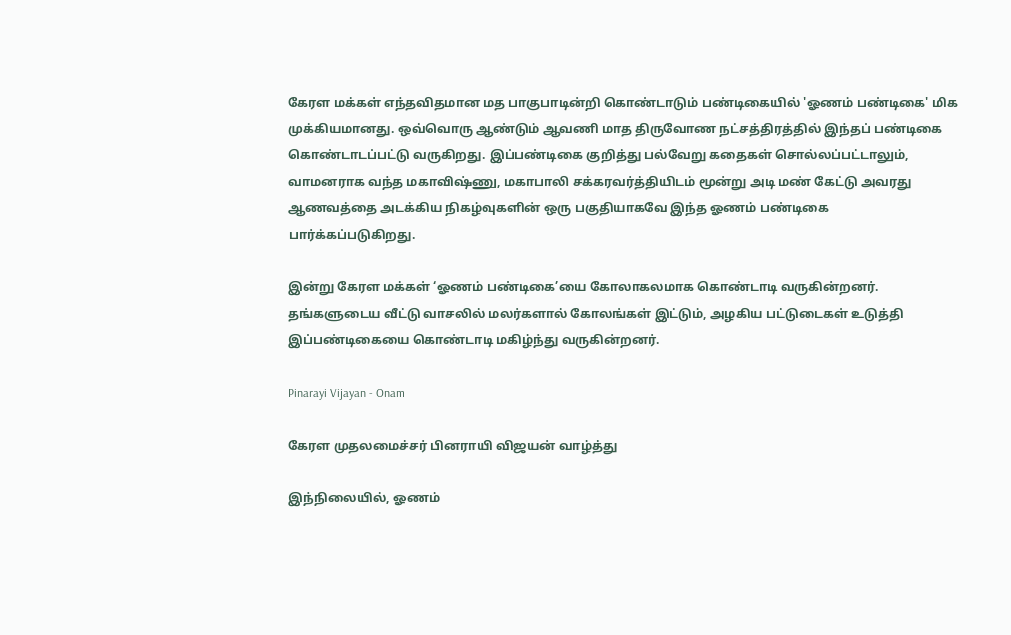கேரள மக்கள் எந்தவிதமான மத பாகுபாடின்றி கொண்டாடும் பண்டிகையில் 'ஓணம் பண்டிகை' மிக முக்கியமானது. ஒவ்வொரு ஆண்டும் ஆவணி மாத திருவோண நட்சத்திரத்தில் இந்தப் பண்டிகை கொண்டாடப்பட்டு வருகிறது. இப்பண்டிகை குறித்து பல்வேறு கதைகள் சொல்லப்பட்டாலும், வாமனராக வந்த மகாவிஷ்ணு, மகாபாலி சக்கரவர்த்தியிடம் மூன்று அடி மண் கேட்டு அவரது ஆணவத்தை அடக்கிய நிகழ்வுகளின் ஒரு பகுதியாகவே இந்த ஓணம் பண்டிகை பார்க்கப்படுகிறது.

இன்று கேரள மக்கள் ‘ஓணம் பண்டிகை’யை கோலாகலமாக கொண்டாடி வருகின்றனர். தங்களுடைய வீட்டு வாசலில் மலர்களால் கோலங்கள் இட்டும், அழகிய பட்டுடைகள் உடுத்தி இப்பண்டிகையை கொண்டாடி மகிழ்ந்து வருகின்றனர்.

Pinarayi Vijayan - Onam

கேரள முதலமைச்சர் பினராயி விஜயன் வாழ்த்து

இந்நிலையில், ஓணம்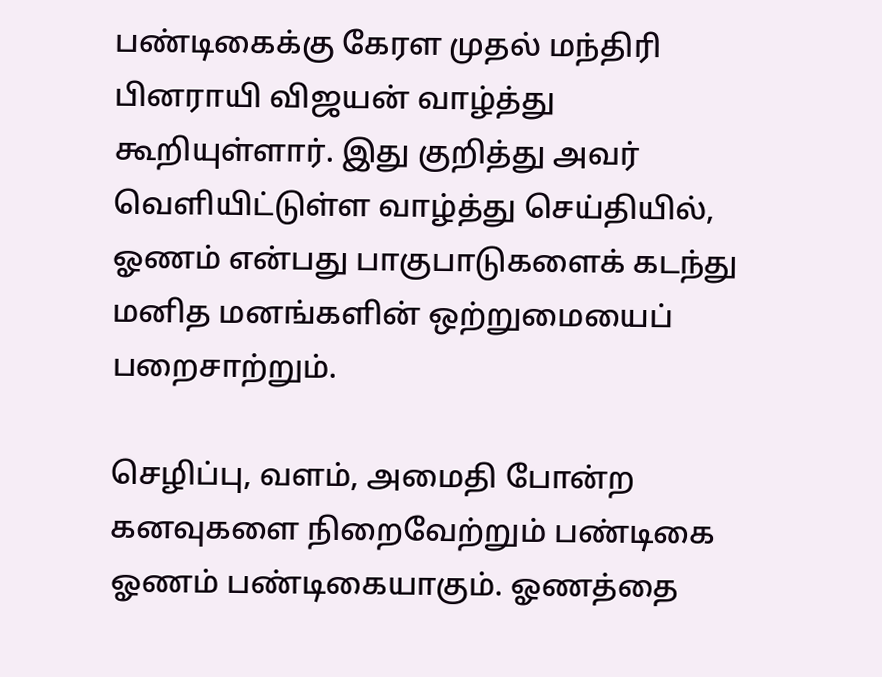பண்டிகைக்கு கேரள முதல் மந்திரி பினராயி விஜயன் வாழ்த்து கூறியுள்ளார். இது குறித்து அவர் வெளியிட்டுள்ள வாழ்த்து செய்தியில், ஓணம் என்பது பாகுபாடுகளைக் கடந்து மனித மனங்களின் ஒற்றுமையைப் பறைசாற்றும்.

செழிப்பு, வளம், அமைதி போன்ற கனவுகளை நிறைவேற்றும் பண்டிகை ஓணம் பண்டிகையாகும். ஓணத்தை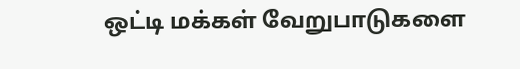ஒட்டி மக்கள் வேறுபாடுகளை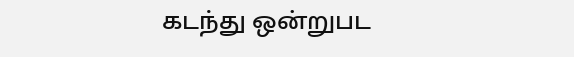கடந்து ஒன்றுபட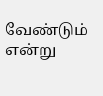வேண்டும் என்று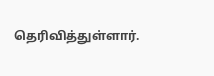தெரிவித்துள்ளார்.